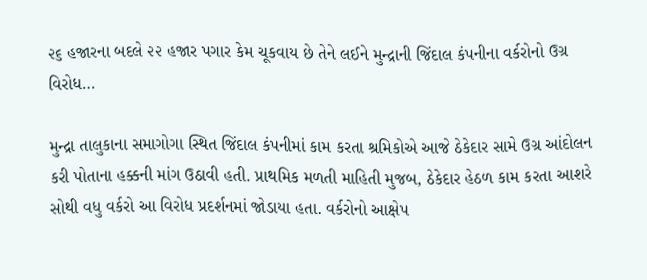૨૬ હજારના બદલે ૨૨ હજાર પગાર કેમ ચૂકવાય છે તેને લઈને મુન્દ્રાની જિંદાલ કંપનીના વર્કરોનો ઉગ્ર વિરોધ…

મુન્દ્રા તાલુકાના સમાગોગા સ્થિત જિંદાલ કંપનીમાં કામ કરતા શ્રમિકોએ આજે ઠેકેદાર સામે ઉગ્ર આંદોલન કરી પોતાના હક્કની માંગ ઉઠાવી હતી. પ્રાથમિક મળતી માહિતી મુજબ, ઠેકેદાર હેઠળ કામ કરતા આશરે સોથી વધુ વર્કરો આ વિરોધ પ્રદર્શનમાં જોડાયા હતા. વર્કરોનો આક્ષેપ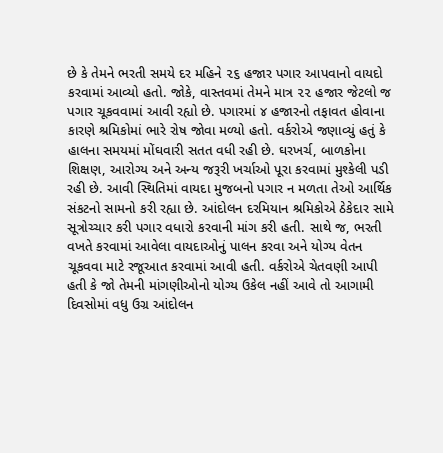છે કે તેમને ભરતી સમયે દર મહિને ૨૬ હજાર પગાર આપવાનો વાયદો કરવામાં આવ્યો હતો. જોકે, વાસ્તવમાં તેમને માત્ર ૨૨ હજાર જેટલો જ પગાર ચૂકવવામાં આવી રહ્યો છે. પગારમાં ૪ હજારનો તફાવત હોવાના કારણે શ્રમિકોમાં ભારે રોષ જોવા મળ્યો હતો. વર્કરોએ જણાવ્યું હતું કે હાલના સમયમાં મોંઘવારી સતત વધી રહી છે. ઘરખર્ચ, બાળકોના શિક્ષણ, આરોગ્ય અને અન્ય જરૂરી ખર્ચાઓ પૂરા કરવામાં મુશ્કેલી પડી રહી છે. આવી સ્થિતિમાં વાયદા મુજબનો પગાર ન મળતા તેઓ આર્થિક સંકટનો સામનો કરી રહ્યા છે. આંદોલન દરમિયાન શ્રમિકોએ ઠેકેદાર સામે સૂત્રોચ્ચાર કરી પગાર વધારો કરવાની માંગ કરી હતી. સાથે જ, ભરતી વખતે કરવામાં આવેલા વાયદાઓનું પાલન કરવા અને યોગ્ય વેતન ચૂકવવા માટે રજૂઆત કરવામાં આવી હતી. વર્કરોએ ચેતવણી આપી હતી કે જો તેમની માંગણીઓનો યોગ્ય ઉકેલ નહીં આવે તો આગામી દિવસોમાં વધુ ઉગ્ર આંદોલન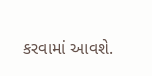કરવામાં આવશે.